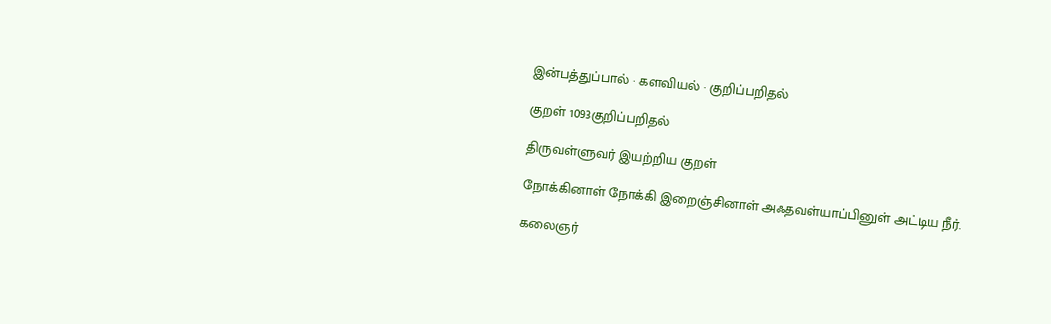இன்பத்துப்பால் · களவியல் · குறிப்பறிதல்

குறள் 1093குறிப்பறிதல்

திருவள்ளுவர் இயற்றிய குறள்

நோக்கினாள் நோக்கி இறைஞ்சினாள் அஃதவள்யாப்பினுள் அட்டிய நீர்.

கலைஞர்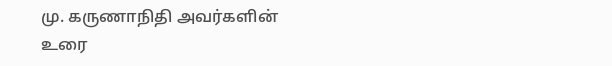மு. கருணாநிதி அவர்களின் உரை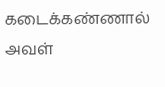கடைக்கண்ணால் அவள்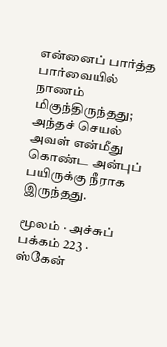என்னைப் பார்த்த பார்வையில் நாணம் மிகுந்திருந்தது; அந்தச் செயல் அவள் என்மீது கொண்ட அன்புப் பயிருக்கு நீராக இருந்தது.

மூலம் · அச்சுப் பக்கம் 223 · ஸ்கேன்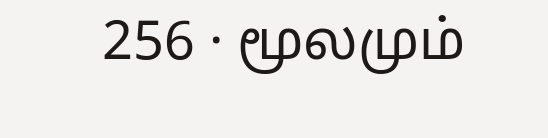256 · மூலமும்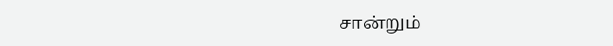சான்றும்